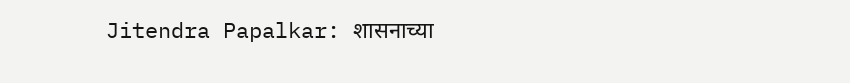Jitendra Papalkar: शासनाच्या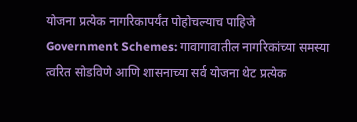योजना प्रत्येक नागरिकापर्यंत पोहोचल्याच पाहिजे
Government Schemes: गावागावातील नागरिकांच्या समस्या त्वरित सोडविणे आणि शासनाच्या सर्व योजना थेट प्रत्येक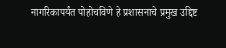नागरिकापर्यंत पोहोचविणे हे प्रशासनाचे प्रमुख उद्दिष्ट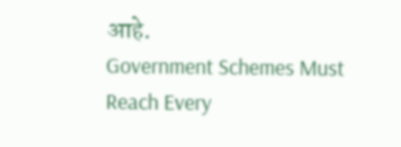आहे.
Government Schemes Must Reach Every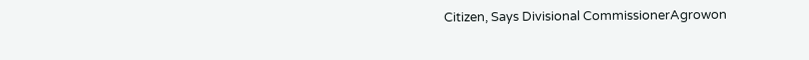Citizen, Says Divisional CommissionerAgrowon